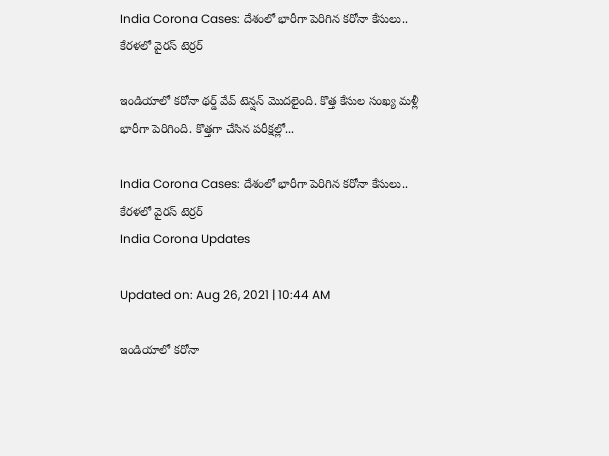India Corona Cases: దేశంలో భారీగా పెరిగిన కరోనా కేసులు.. కేరళలో వైరస్ టెర్రర్

ఇండియాలో కరోనా థర్డ్ వేవ్ టెన్షన్ మొదలైంది. కొత్త కేసుల సంఖ్య మళ్లీ భారీగా పెరిగింది. కొత్తగా చేసిన పరీక్షల్లో...

India Corona Cases: దేశంలో భారీగా పెరిగిన కరోనా కేసులు.. కేరళలో వైరస్ టెర్రర్
India Corona Updates

Updated on: Aug 26, 2021 | 10:44 AM

ఇండియాలో కరోనా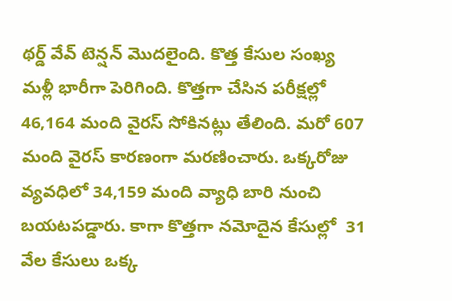థర్డ్ వేవ్ టెన్షన్ మొదలైంది. కొత్త కేసుల సంఖ్య మళ్లీ భారీగా పెరిగింది. కొత్తగా చేసిన పరీక్షల్లో 46,164 మంది వైరస్ సోకినట్లు తేలింది. మరో 607 మంది వైరస్ కారణంగా మరణించారు. ఒక్కరోజు వ్యవధిలో 34,159 మంది వ్యాధి బారి నుంచి బయటపడ్డారు. కాగా కొత్తగా నమోదైన కేసుల్లో  31 వేల కేసులు ఒక్క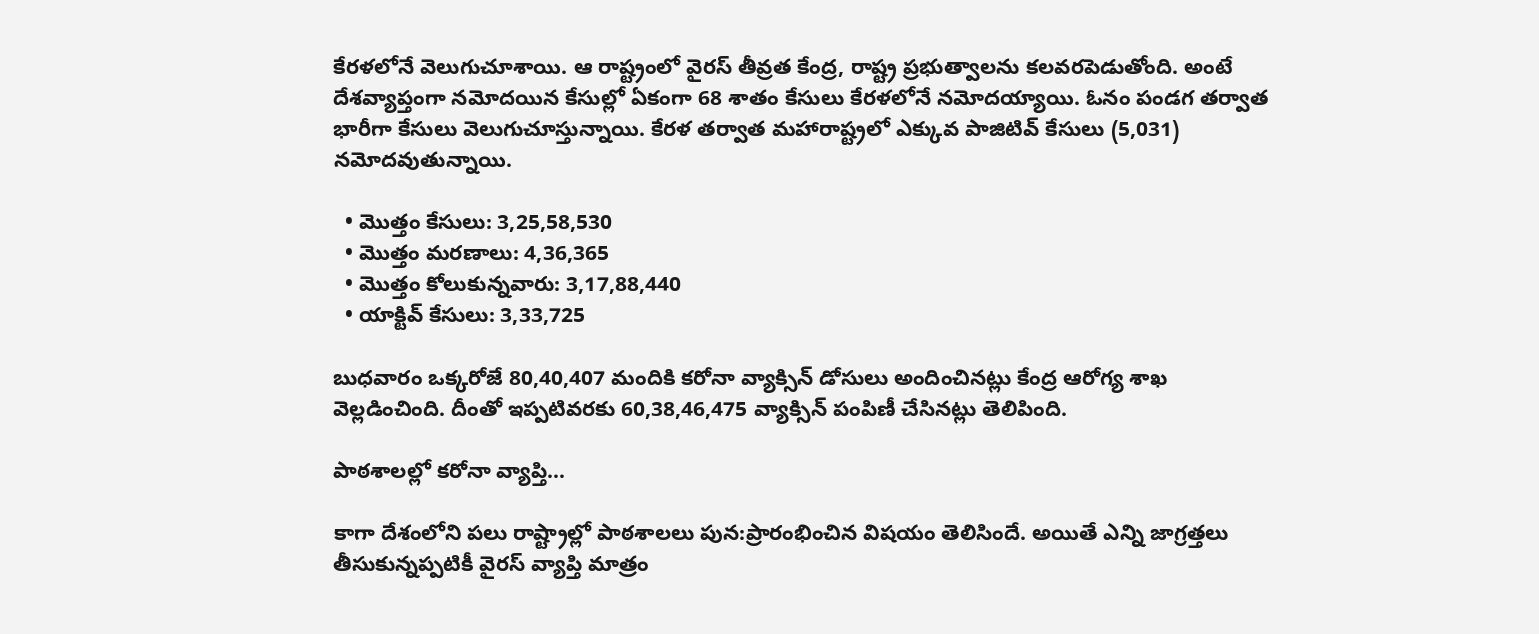కేరళలోనే వెలుగుచూశాయి. ఆ రాష్ట్రంలో వైరస్ తీవ్రత కేంద్ర, రాష్ట్ర ప్రభుత్వాలను కలవరపెడుతోంది. అంటే దేశవ్యాప్తంగా నమోదయిన కేసుల్లో ఏకంగా 68 శాతం కేసులు కేరళలోనే నమోదయ్యాయి. ఓనం పండగ తర్వాత భారీగా కేసులు వెలుగుచూస్తున్నాయి. కేరళ తర్వాత మహారాష్ట్రలో ఎక్కువ పాజిటివ్ కేసులు (5,031) నమోదవుతున్నాయి.

  • మొత్తం కేసులు: 3,25,58,530
  • మొత్తం మరణాలు: 4,36,365
  • మొత్తం కోలుకున్నవారు: 3,17,88,440
  • యాక్టివ్ కేసులు: 3,33,725

బుధవారం ఒక్కరోజే 80,40,407 మందికి కరోనా వ్యాక్సిన్ డోసులు అందించినట్లు కేంద్ర ఆరోగ్య శాఖ వెల్లడించింది. దీంతో ఇప్పటివరకు 60,38,46,475 వ్యాక్సిన్ పంపిణీ చేసినట్లు తెలిపింది.

పాఠశాలల్లో కరోనా వ్యాప్తి…

కాగా దేశంలోని పలు రాష్ట్రాల్లో పాఠశాలలు పున:ప్రారంభించిన విషయం తెలిసిందే. అయితే ఎన్ని జాగ్రత్తలు తీసుకున్నప్పటికీ వైరస్ వ్యాప్తి మాత్రం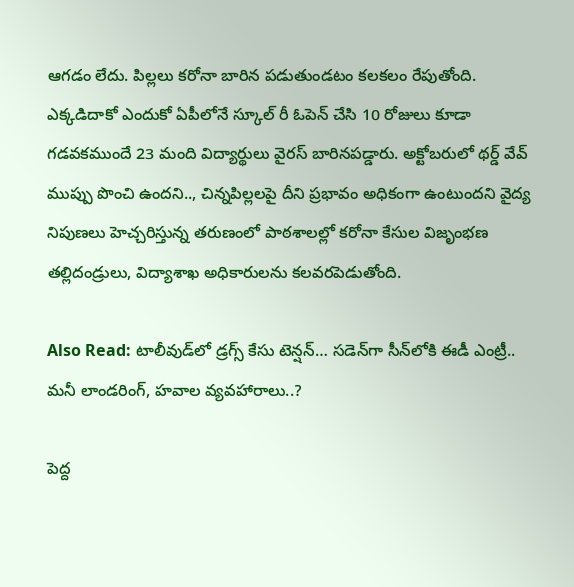ఆగడం లేదు. పిల్లలు కరోనా బారిన పడుతుండటం కలకలం రేపుతోంది. ఎక్కడిదాకో ఎందుకో ఏపీలోనే స్కూల్ రీ ఓపెన్ చేసి 10 రోజులు కూడా గడవకముందే 23 మంది విద్యార్థులు వైరస్ బారినపడ్డారు. అక్టోబరులో థర్డ్ వేవ్ ముప్పు పొంచి ఉందని.., చిన్నపిల్లలపై దీని ప్రభావం అధికంగా ఉంటుందని వైద్య నిపుణలు హెచ్చరిస్తున్న తరుణంలో పాఠశాలల్లో కరోనా కేసుల విజృంభణ తల్లిదండ్రులు, విద్యాశాఖ అధికారులను కలవరపెడుతోంది.

Also Read: టాలీవుడ్‌లో డ్రగ్స్ కేసు టెన్షన్… సడెన్‌గా సీన్‌లోకి ఈడీ ఎంట్రీ.. మనీ లాండరింగ్‌, హవాల వ్యవహారాలు..?

పెద్ద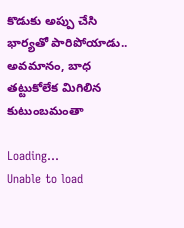కొడుకు అప్పు చేసి భార్యతో పారిపోయాడు.. అవమానం, బాధ తట్టుకోలేక మిగిలిన కుటుంబమంతా

Loading...
Unable to load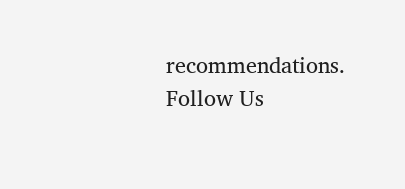recommendations.
Follow Us